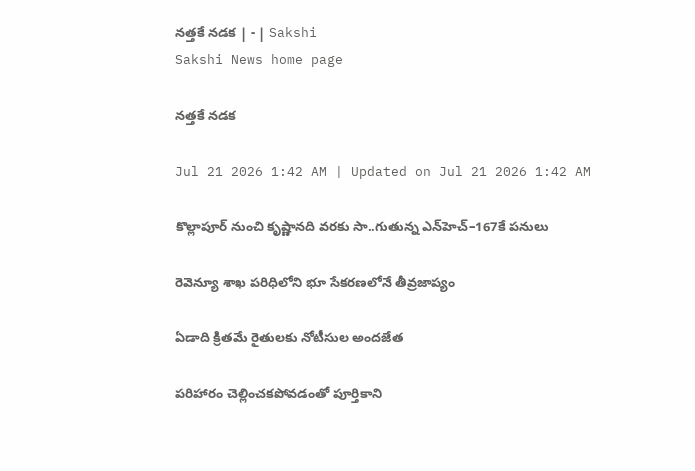నత్తకే నడక | - | Sakshi
Sakshi News home page

నత్తకే నడక

Jul 21 2026 1:42 AM | Updated on Jul 21 2026 1:42 AM

కొల్లాపూర్‌ నుంచి కృష్ణానది వరకు సా..గుతున్న ఎన్‌హెచ్‌–167కే పనులు

రెవెన్యూ శాఖ పరిధిలోని భూ సేకరణలోనే తీవ్రజాప్యం

ఏడాది క్రితమే రైతులకు నోటీసుల అందజేత

పరిహారం చెల్లించకపోవడంతో పూర్తికాని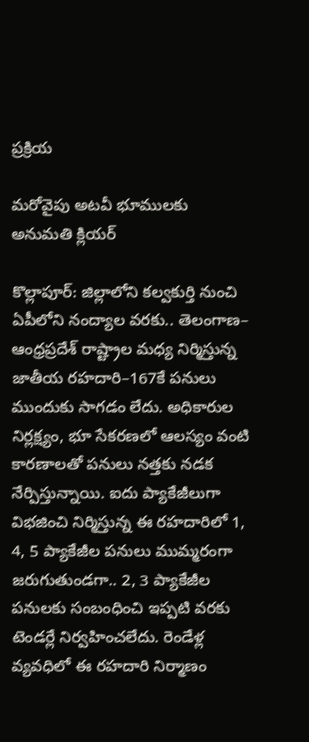ప్రక్రియ

మరోవైపు అటవీ భూములకు అనుమతి క్లియర్‌

కొల్లాపూర్‌: జిల్లాలోని కల్వకుర్తి నుంచి ఏపీలోని నంద్యాల వరకు.. తెలంగాణ– ఆంధ్రప్రదేశ్‌ రాష్ట్రాల మధ్య నిర్మిస్తున్న జాతీయ రహదారి–167కే పనులు ముందుకు సాగడం లేదు. అధికారుల నిర్లక్ష్యం, భూ సేకరణలో ఆలస్యం వంటి కారణాలతో పనులు నత్తకు నడక నేర్పిస్తున్నాయి. ఐదు ప్యాకేజీలుగా విభజించి నిర్మిస్తున్న ఈ రహదారిలో 1, 4, 5 ప్యాకేజీల పనులు ముమ్మరంగా జరుగుతుండగా.. 2, 3 ప్యాకేజీల పనులకు సంబంధించి ఇప్పటి వరకు టెండర్లే నిర్వహించలేదు. రెండేళ్ల వ్యవధిలో ఈ రహదారి నిర్మాణం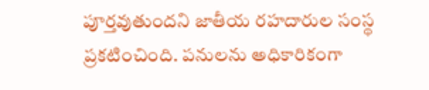పూర్తవుతుందని జాతీయ రహదారుల సంస్థ ప్రకటించింది. పనులను అధికారికంగా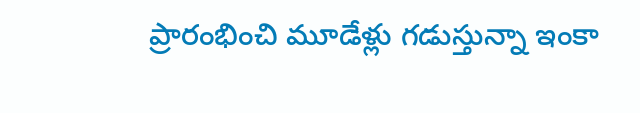ప్రారంభించి మూడేళ్లు గడుస్తున్నా ఇంకా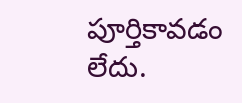పూర్తికావడం లేదు.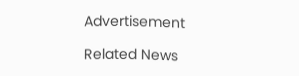Advertisement

Related News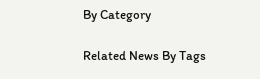By Category

Related News By Tags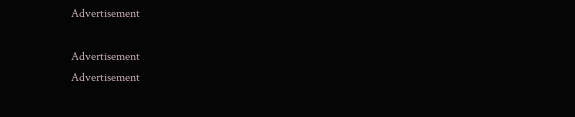Advertisement

Advertisement
Advertisement